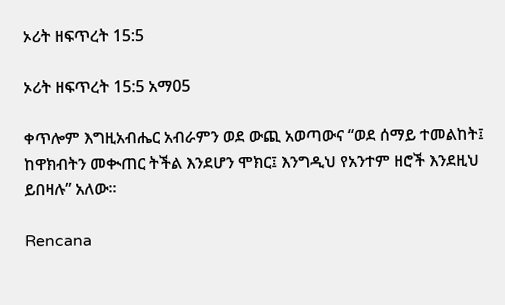ኦሪት ዘፍጥረት 15:5

ኦሪት ዘፍጥረት 15:5 አማ05

ቀጥሎም እግዚአብሔር አብራምን ወደ ውጪ አወጣውና “ወደ ሰማይ ተመልከት፤ ከዋክብትን መቊጠር ትችል እንደሆን ሞክር፤ እንግዲህ የአንተም ዘሮች እንደዚህ ይበዛሉ” አለው።

Rencana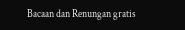Bacaan dan Renungan gratis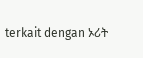terkait dengan ኦሪት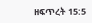ዘፍጥረት 15:5